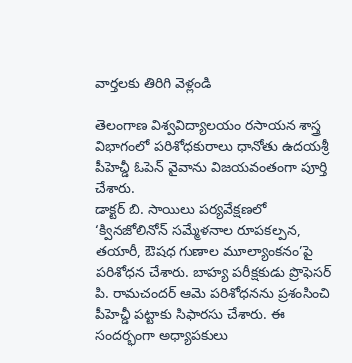వార్తలకు తిరిగి వెళ్లండి

తెలంగాణ విశ్వవిద్యాలయం రసాయన శాస్త్ర విభాగంలో పరిశోధకురాలు ధానోతు ఉదయశ్రీ పీహెచ్డీ ఓపెన్ వైవాను విజయవంతంగా పూర్తి చేశారు.
డాక్టర్ బి. సాయిలు పర్యవేక్షణలో ‘క్వినజోలినోన్ సమ్మేళనాల రూపకల్పన, తయారీ, ఔషధ గుణాల మూల్యాంకనం’పై పరిశోధన చేశారు. బాహ్య పరీక్షకుడు ప్రొఫెసర్ పి. రామచందర్ ఆమె పరిశోధనను ప్రశంసించి పీహెచ్డీ పట్టాకు సిఫారసు చేశారు. ఈ సందర్భంగా అధ్యాపకులు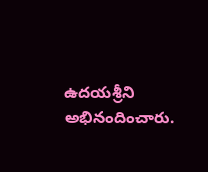ఉదయశ్రీని అభినందించారు.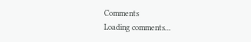Comments
Loading comments...